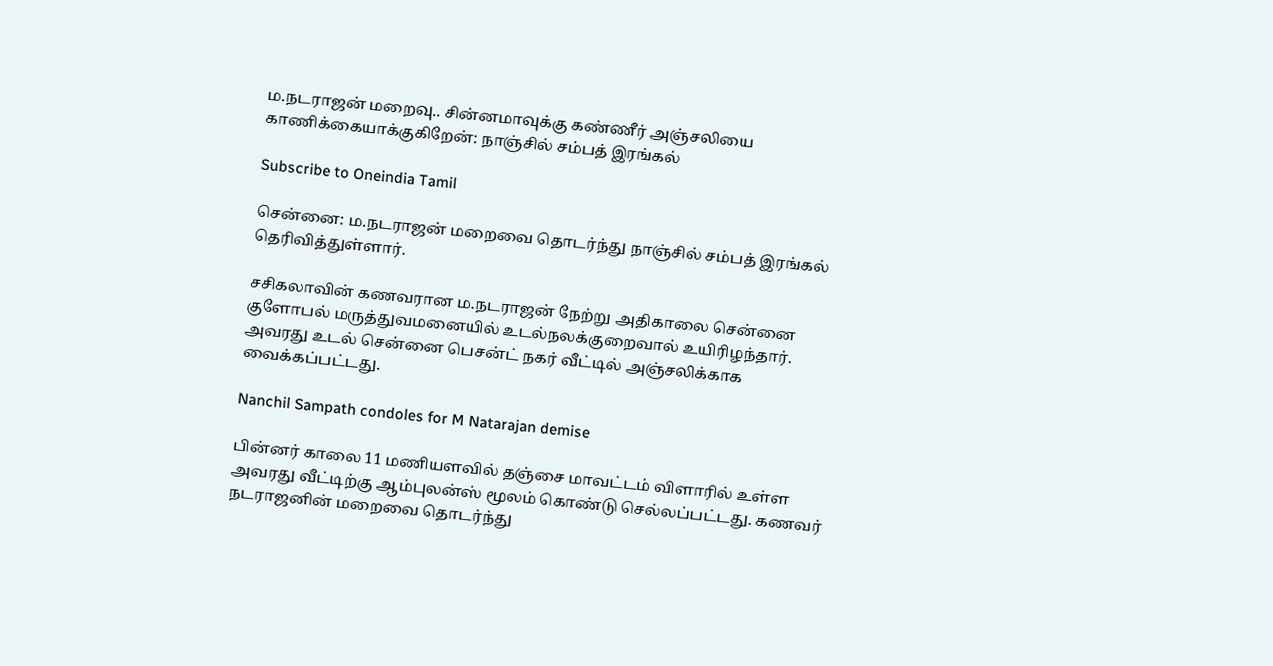ம.நடராஜன் மறைவு.. சின்னமாவுக்கு கண்ணீர் அஞ்சலியை காணிக்கையாக்குகிறேன்: நாஞ்சில் சம்பத் இரங்கல்

Subscribe to Oneindia Tamil

சென்னை: ம.நடராஜன் மறைவை தொடர்ந்து நாஞ்சில் சம்பத் இரங்கல் தெரிவித்துள்ளார்.

சசிகலாவின் கணவரான ம.நடராஜன் நேற்று அதிகாலை சென்னை குளோபல் மருத்துவமனையில் உடல்நலக்குறைவால் உயிரிழந்தார். அவரது உடல் சென்னை பெசன்ட் நகர் வீட்டில் அஞ்சலிக்காக வைக்கப்பட்டது.

Nanchil Sampath condoles for M Natarajan demise

பின்னர் காலை 11 மணியளவில் தஞ்சை மாவட்டம் விளாரில் உள்ள அவரது வீட்டிற்கு ஆம்புலன்ஸ் மூலம் கொண்டு செல்லப்பட்டது. கணவர் நடராஜனின் மறைவை தொடர்ந்து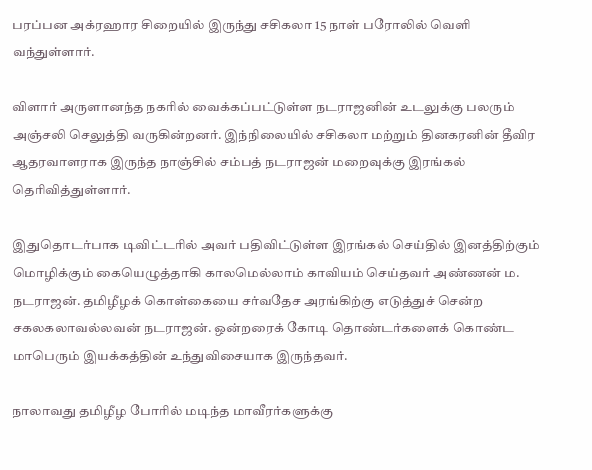பரப்பன அக்ரஹார சிறையில் இருந்து சசிகலா 15 நாள் பரோலில் வெளி வந்துள்ளார்.

விளார் அருளானந்த நகரில் வைக்கப்பட்டுள்ள நடராஜனின் உடலுக்கு பலரும் அஞ்சலி செலுத்தி வருகின்றனர். இந்நிலையில் சசிகலா மற்றும் தினகரனின் தீவிர ஆதரவாளராக இருந்த நாஞ்சில் சம்பத் நடராஜன் மறைவுக்கு இரங்கல் தெரிவித்துள்ளார்.

இதுதொடர்பாக டிவிட்டரில் அவர் பதிவிட்டுள்ள இரங்கல் செய்தில் இனத்திற்கும் மொழிக்கும் கையெழுத்தாகி காலமெல்லாம் காவியம் செய்தவர் அண்ணன் ம. நடராஜன். தமிழீழக் கொள்கையை சர்வதேச அரங்கிற்கு எடுத்துச் சென்ற சகலகலாவல்லவன் நடராஜன். ஒன்றரைக் கோடி தொண்டர்களைக் கொண்ட மாபெரும் இயக்கத்தின் உந்துவிசையாக இருந்தவர்.

நாலாவது தமிழீழ போரில் மடிந்த மாவீரர்களுக்கு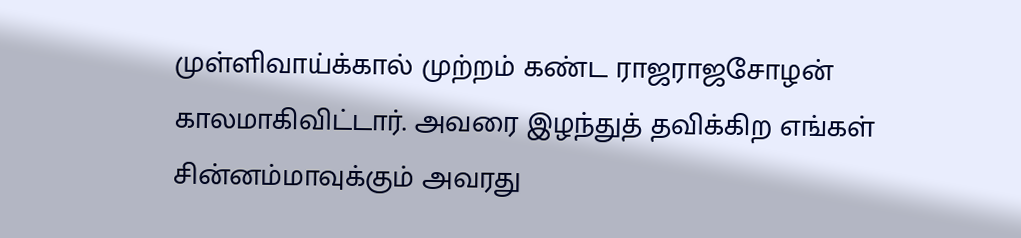முள்ளிவாய்க்கால் முற்றம் கண்ட ராஜராஜசோழன் காலமாகிவிட்டார். அவரை இழந்துத் தவிக்கிற எங்கள் சின்னம்மாவுக்கும் அவரது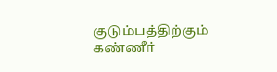குடும்பத்திற்கும் கண்ணீர்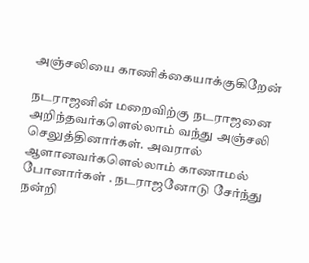அஞ்சலியை காணிக்கையாக்குகிறேன்

நடராஜனின் மறைவிற்கு நடராஜனை அறிந்தவர்களெல்லாம் வந்து அஞ்சலி செலுத்தினார்கள். அவரால்
ஆளானவர்களெல்லாம் காணாமல் போனார்கள் . நடராஜனோடு சேர்ந்து நன்றி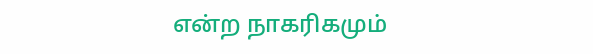என்ற நாகரிகமும்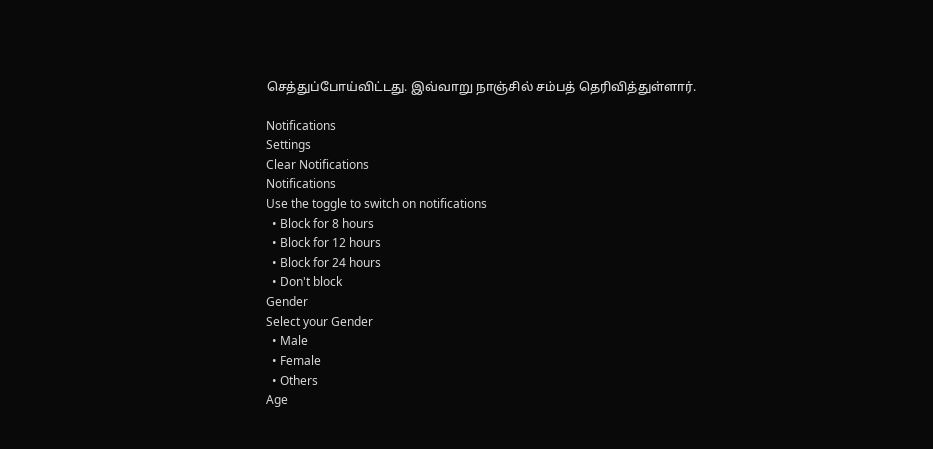செத்துப்போய்விட்டது. இவ்வாறு நாஞ்சில் சம்பத் தெரிவித்துள்ளார்.

Notifications
Settings
Clear Notifications
Notifications
Use the toggle to switch on notifications
  • Block for 8 hours
  • Block for 12 hours
  • Block for 24 hours
  • Don't block
Gender
Select your Gender
  • Male
  • Female
  • Others
Age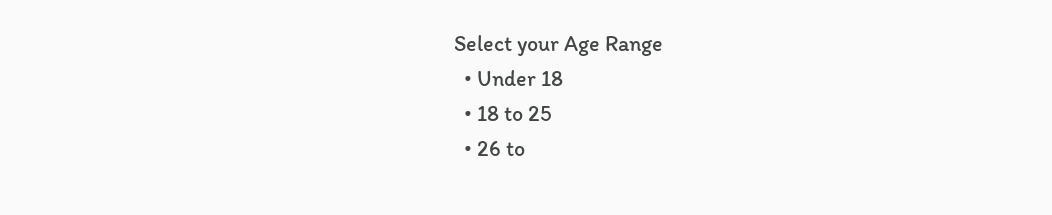Select your Age Range
  • Under 18
  • 18 to 25
  • 26 to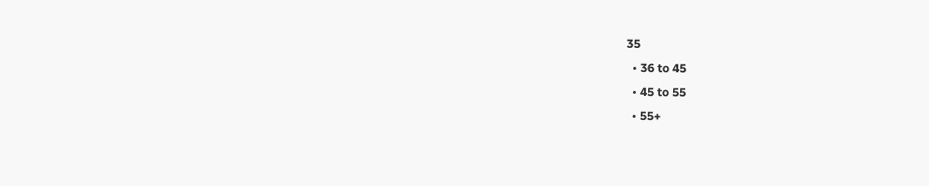35
  • 36 to 45
  • 45 to 55
  • 55+